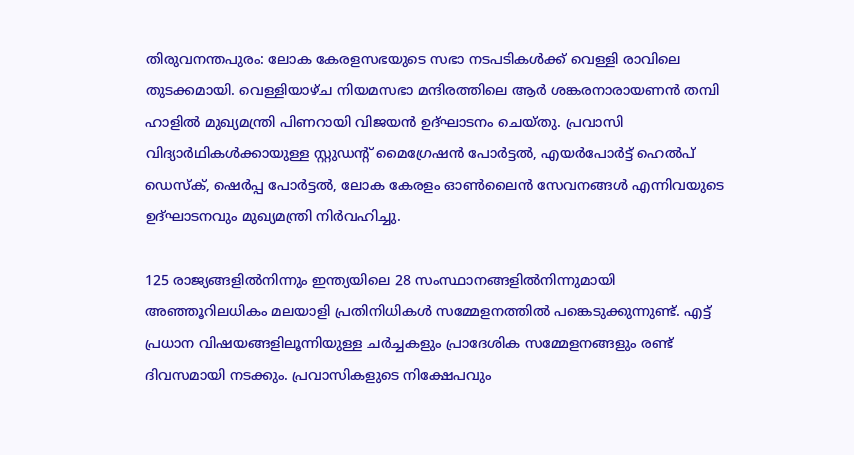തിരുവനന്തപുരം: ലോക കേരളസഭയുടെ സഭാ നടപടികള്‍ക്ക് വെള്ളി രാവിലെ തുടക്കമായി. വെള്ളിയാഴ്ച നിയമസഭാ മന്ദിരത്തിലെ ആര്‍ ശങ്കരനാരായണന്‍ തമ്പി ഹാളില്‍ മുഖ്യമന്ത്രി പിണറായി വിജയന്‍ ഉദ്ഘാടനം ചെയ്തു. പ്രവാസി വിദ്യാര്‍ഥികള്‍ക്കായുള്ള സ്റ്റുഡന്റ് മൈഗ്രേഷന്‍ പോര്‍ട്ടല്‍, എയര്‍പോര്‍ട്ട് ഹെല്‍പ് ഡെസ്‌ക്, ഷെര്‍പ്പ പോര്‍ട്ടല്‍, ലോക കേരളം ഓണ്‍ലൈന്‍ സേവനങ്ങള്‍ എന്നിവയുടെ ഉദ്ഘാടനവും മുഖ്യമന്ത്രി നിര്‍വഹിച്ചു.

125 രാജ്യങ്ങളില്‍നിന്നും ഇന്ത്യയിലെ 28 സംസ്ഥാനങ്ങളില്‍നിന്നുമായി അഞ്ഞൂറിലധികം മലയാളി പ്രതിനിധികള്‍ സമ്മേളനത്തില്‍ പങ്കെടുക്കുന്നുണ്ട്. എട്ട് പ്രധാന വിഷയങ്ങളിലൂന്നിയുള്ള ചര്‍ച്ചകളും പ്രാദേശിക സമ്മേളനങ്ങളും രണ്ട് ദിവസമായി നടക്കും. പ്രവാസികളുടെ നിക്ഷേപവും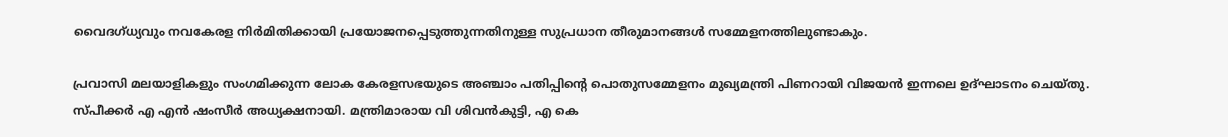വൈദഗ്ധ്യവും നവകേരള നിര്‍മിതിക്കായി പ്രയോജനപ്പെടുത്തുന്നതിനുള്ള സുപ്രധാന തീരുമാനങ്ങള്‍ സമ്മേളനത്തിലുണ്ടാകും.

പ്രവാസി മലയാളികളും സംഗമിക്കുന്ന ലോക കേരളസഭയുടെ അഞ്ചാം പതിപ്പിന്റെ പൊതുസമ്മേളനം മുഖ്യമന്ത്രി പിണറായി വിജയന്‍ ഇന്നലെ ഉദ്ഘാടനം ചെയ്തു. സ്പീക്കര്‍ എ എന്‍ ഷംസീര്‍ അധ്യക്ഷനായി. മന്ത്രിമാരായ വി ശിവന്‍കുട്ടി, എ കെ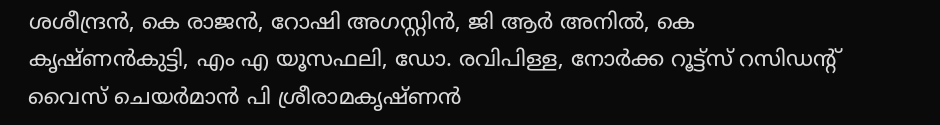ശശീന്ദ്രന്‍, കെ രാജന്‍, റോഷി അഗസ്റ്റിന്‍, ജി ആര്‍ അനില്‍, കെ കൃഷ്ണന്‍കുട്ടി, എം എ യൂസഫലി, ഡോ. രവിപിള്ള, നോര്‍ക്ക റൂട്ട്‌സ് റസിഡന്റ് വൈസ് ചെയര്‍മാന്‍ പി ശ്രീരാമകൃഷ്ണന്‍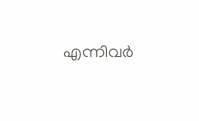എന്നിവര്‍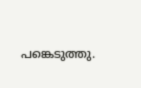പങ്കെടുത്തു.